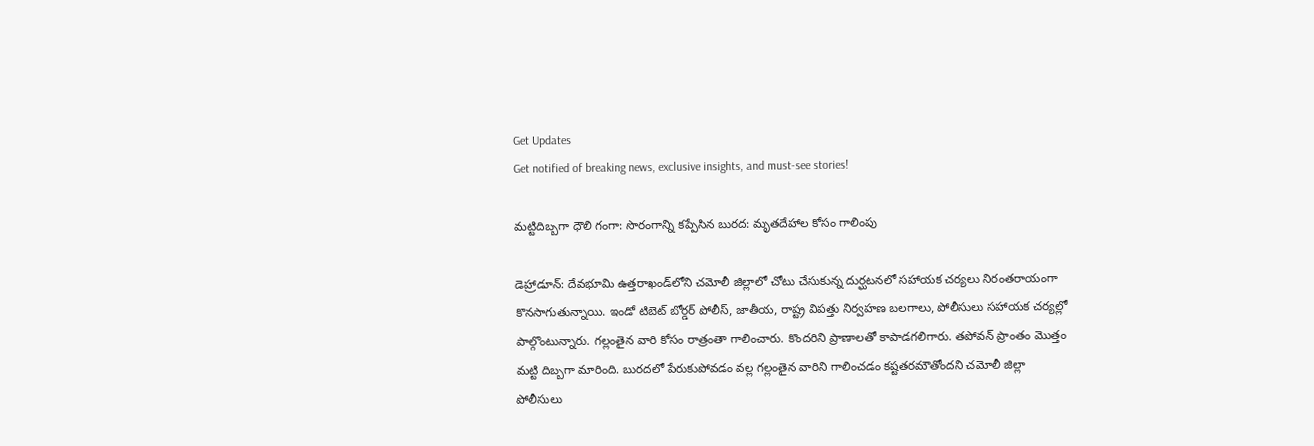Get Updates
Get notified of breaking news, exclusive insights, and must-see stories!

మట్టిదిబ్బగా ధౌలి గంగా: సొరంగాన్ని కప్పేసిన బురద: మృతదేహాల కోసం గాలింపు

డెహ్రాడూన్: దేవభూమి ఉత్తరాఖండ్‌లోని చమోలీ జిల్లాలో చోటు చేసుకున్న దుర్ఘటనలో సహాయక చర్యలు నిరంతరాయంగా కొనసాగుతున్నాయి. ఇండో టిబెట్ బోర్డర్ పోలీస్, జాతీయ, రాష్ట్ర విపత్తు నిర్వహణ బలగాలు, పోలీసులు సహాయక చర్యల్లో పాల్గొంటున్నారు. గల్లంతైన వారి కోసం రాత్రంతా గాలించారు. కొందరిని ప్రాణాలతో కాపాడగలిగారు. తపోవన్ ప్రాంతం మొత్తం మట్టి దిబ్బగా మారింది. బురదలో పేరుకుపోవడం వల్ల గల్లంతైన వారిని గాలించడం కష్టతరమౌతోందని చమోలీ జిల్లా పోలీసులు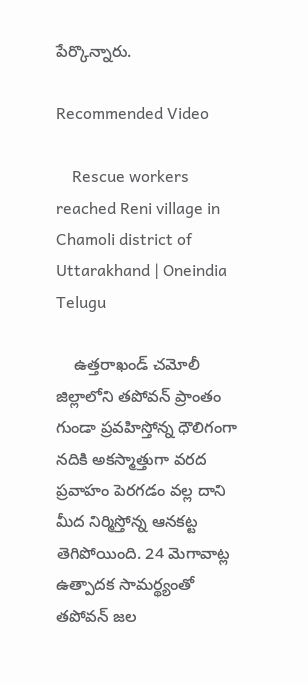పేర్కొన్నారు.

Recommended Video

    Rescue workers reached Reni village in Chamoli district of Uttarakhand | Oneindia Telugu

    ఉత్తరాఖండ్ చమోలీ జిల్లాలోని తపోవన్ ప్రాంతం గుండా ప్రవహిస్తోన్న ధౌలిగంగా నదికి అకస్మాత్తుగా వరద ప్రవాహం పెరగడం వల్ల దాని మీద నిర్మిస్తోన్న ఆనకట్ట తెగిపోయింది. 24 మెగావాట్ల ఉత్పాదక సామర్థ్యంతో తపోవన్ జల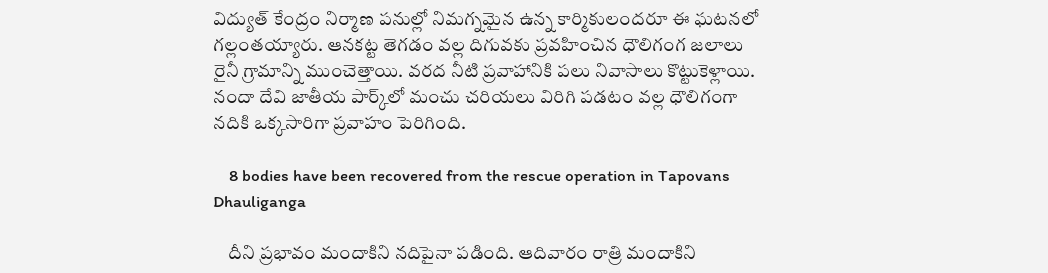విద్యుత్ కేంద్రం నిర్మాణ పనుల్లో నిమగ్నమైన ఉన్న కార్మికులందరూ ఈ ఘటనలో గల్లంతయ్యారు. ఆనకట్ట తెగడం వల్ల దిగువకు ప్రవహించిన ధౌలిగంగ జలాలు రైనీ గ్రామాన్ని ముంచెత్తాయి. వరద నీటి ప్రవాహానికి పలు నివాసాలు కొట్టుకెళ్లాయి. నందా దేవి జాతీయ పార్క్‌లో మంచు చరియలు విరిగి పడటం వల్ల ధౌలిగంగా నదికి ఒక్కసారిగా ప్రవాహం పెరిగింది.

    8 bodies have been recovered from the rescue operation in Tapovans Dhauliganga

    దీని ప్రభావం మందాకిని నదిపైనా పడింది. ఆదివారం రాత్రి మందాకిని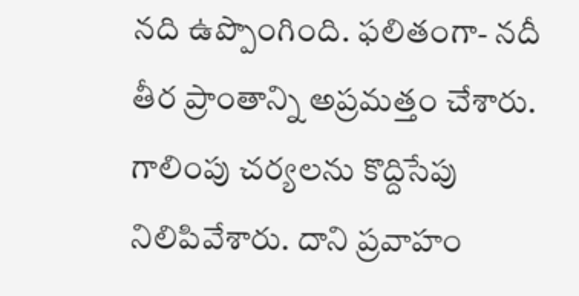నది ఉప్పొంగింది. ఫలితంగా- నదీ తీర ప్రాంతాన్ని అప్రమత్తం చేశారు. గాలింపు చర్యలను కొద్దిసేపు నిలిపివేశారు. దాని ప్రవాహం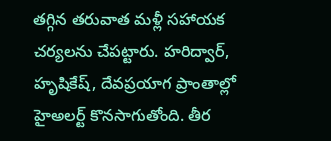తగ్గిన తరువాత మళ్లీ సహాయక చర్యలను చేపట్టారు. హరిద్వార్, హృషికేష్, దేవప్రయాగ ప్రాంతాల్లో హైఅలర్ట్ కొనసాగుతోంది. తీర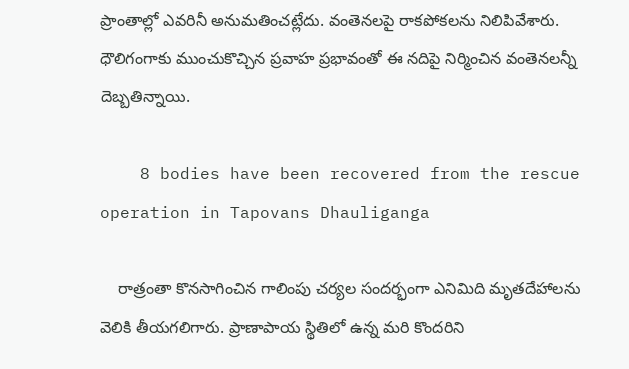ప్రాంతాల్లో ఎవరినీ అనుమతించట్లేదు. వంతెనలపై రాకపోకలను నిలిపివేశారు. ధౌలిగంగాకు ముంచుకొచ్చిన ప్రవాహ ప్రభావంతో ఈ నదిపై నిర్మించిన వంతెనలన్నీ దెబ్బతిన్నాయి.

    8 bodies have been recovered from the rescue operation in Tapovans Dhauliganga

    రాత్రంతా కొనసాగించిన గాలింపు చర్యల సందర్భంగా ఎనిమిది మృతదేహాలను వెలికి తీయగలిగారు. ప్రాణాపాయ స్థితిలో ఉన్న మరి కొందరిని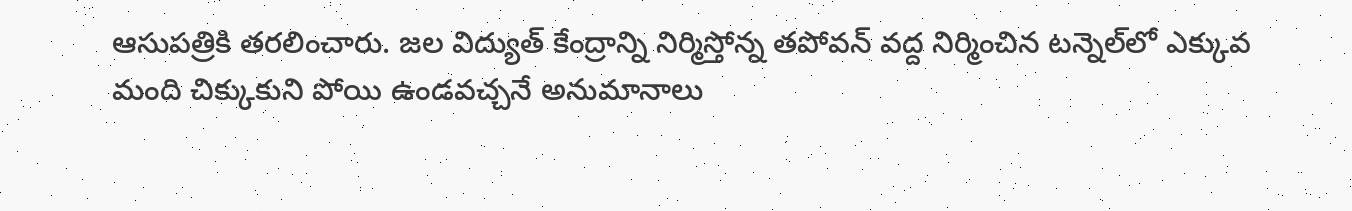ఆసుపత్రికి తరలించారు. జల విద్యుత్ కేంద్రాన్ని నిర్మిస్తోన్న తపోవన్ వద్ద నిర్మించిన టన్నెల్‌లో ఎక్కువ మంది చిక్కుకుని పోయి ఉండవచ్చనే అనుమానాలు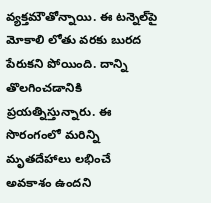వ్యక్తమౌతోన్నాయి. ఈ టన్నెల్‌పై మోకాలి లోతు వరకు బురద పేరుకని పోయింది. దాన్ని తొలగించడానికి ప్రయత్నిస్తున్నారు. ఈ సొరంగంలో మరిన్ని మృతదేహాలు లభించే అవకాశం ఉందని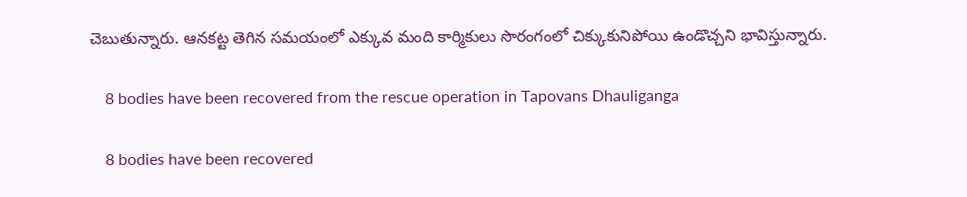చెబుతున్నారు. ఆనకట్ట తెగిన సమయంలో ఎక్కువ మంది కార్మికులు సొరంగంలో చిక్కుకునిపోయి ఉండొచ్చని భావిస్తున్నారు.

    8 bodies have been recovered from the rescue operation in Tapovans Dhauliganga

    8 bodies have been recovered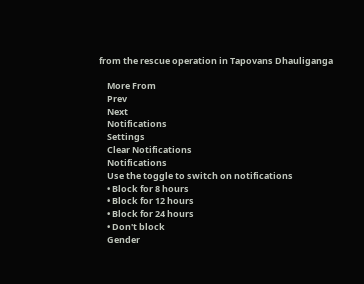from the rescue operation in Tapovans Dhauliganga

    More From
    Prev
    Next
    Notifications
    Settings
    Clear Notifications
    Notifications
    Use the toggle to switch on notifications
    • Block for 8 hours
    • Block for 12 hours
    • Block for 24 hours
    • Don't block
    Gender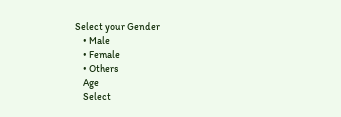Select your Gender
    • Male
    • Female
    • Others
    Age
    Select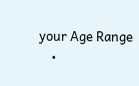your Age Range
    •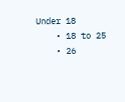Under 18
    • 18 to 25
    • 26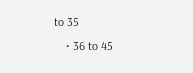to 35
    • 36 to 45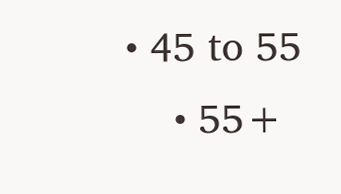• 45 to 55
    • 55+